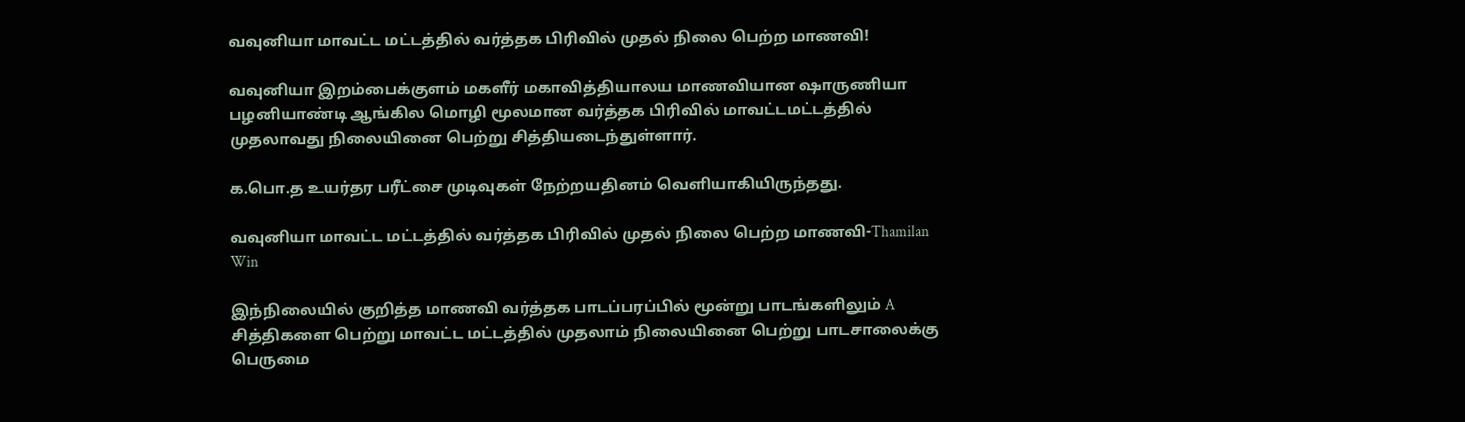வவுனியா மாவட்ட மட்டத்தில் வர்த்தக பிரிவில் முதல் நிலை பெற்ற மாணவி!

வவுனியா இறம்பைக்குளம் மகளீர் மகாவித்தியாலய மாணவியான ஷாருணியா பழனியாண்டி ஆங்கில மொழி மூலமான வர்த்தக பிரிவில் மாவட்டமட்டத்தில் முதலாவது நிலையினை பெற்று சித்தியடைந்துள்ளார்.

க.பொ.த உயர்தர பரீட்சை முடிவுகள் நேற்றயதினம் வெளியாகியிருந்தது.

வவுனியா மாவட்ட மட்டத்தில் வர்த்தக பிரிவில் முதல் நிலை பெற்ற மாணவி-Thamilan Win

இந்நிலையில் குறித்த மாணவி வர்த்தக பாடப்பரப்பில் மூன்று பாடங்களிலும் A சித்திகளை பெற்று மாவட்ட மட்டத்தில் முதலாம் நிலையினை பெற்று பாடசாலைக்கு பெருமை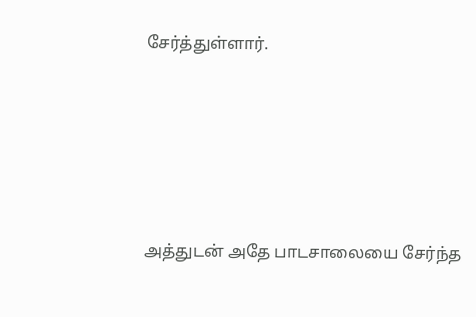சேர்த்துள்ளார்.





அத்துடன் அதே பாடசாலையை சேர்ந்த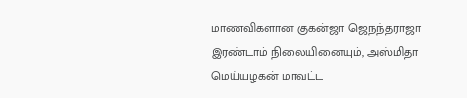மாணவிகளான குகன்ஜா ஜெநந்தராஜா இரண்டாம் நிலையினையும், அஸ்மிதா மெய்யழகன் மாவட்ட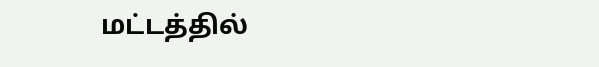மட்டத்தில்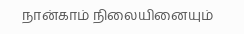நான்காம் நிலையினையும்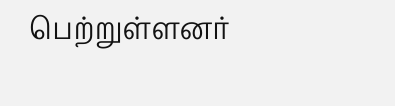பெற்றுள்ளனர்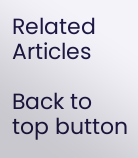Related Articles

Back to top button